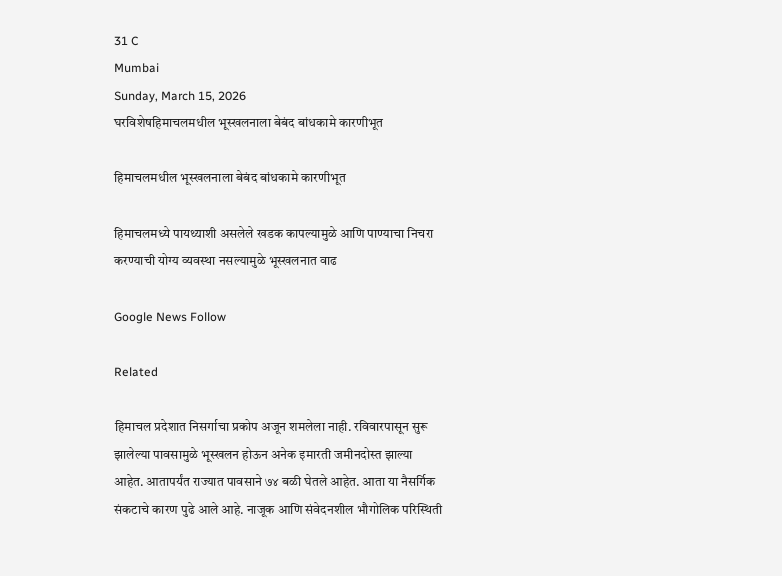31 C
Mumbai
Sunday, March 15, 2026
घरविशेषहिमाचलमधील भूस्खलनाला बेबंद बांधकामे कारणीभूत

हिमाचलमधील भूस्खलनाला बेबंद बांधकामे कारणीभूत

हिमाचलमध्ये पायथ्याशी असलेले खडक कापल्यामुळे आणि पाण्याचा निचरा करण्याची योग्य व्यवस्था नसल्यामुळे भूस्खलनात वाढ

Google News Follow

Related

हिमाचल प्रदेशात निसर्गाचा प्रकोप अजून शमलेला नाही. रविवारपासून सुरू झालेल्या पावसामुळे भूस्खलन होऊन अनेक इमारती जमीनदोस्त झाल्या आहेत. आतापर्यंत राज्यात पावसाने ७४ बळी घेतले आहेत. आता या नैसर्गिक संकटाचे कारण पुढे आले आहे. नाजूक आणि संवेदनशील भौगोलिक परिस्थिती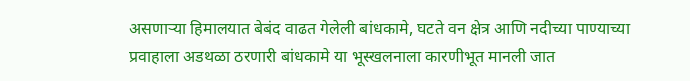असणाऱ्या हिमालयात बेबंद वाढत गेलेली बांधकामे, घटते वन क्षेत्र आणि नदीच्या पाण्याच्या प्रवाहाला अडथळा ठरणारी बांधकामे या भूस्खलनाला कारणीभूत मानली जात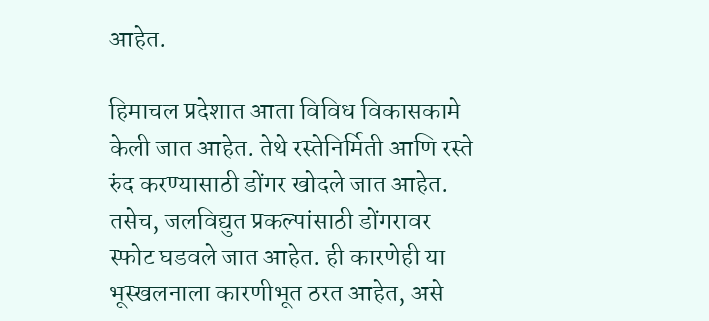आहेत.

हिमाचल प्रदेशात आता विविध विकासकामे केली जात आहेत. तेथे रस्तेनिर्मिती आणि रस्ते रुंद करण्यासाठी डोंगर खोदले जात आहेत. तसेच, जलविद्युत प्रकल्पांसाठी डोंगरावर स्फोट घडवले जात आहेत. ही कारणेही या भूस्खलनाला कारणीभूत ठरत आहेत, असे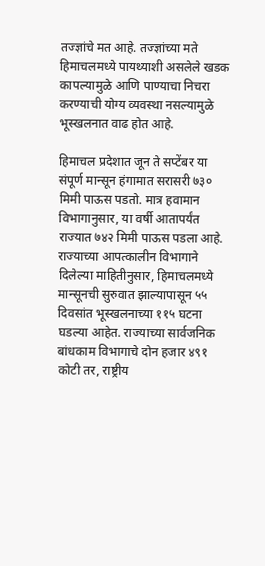तज्ज्ञांचे मत आहे. तज्ज्ञांच्या मते हिमाचलमध्ये पायथ्याशी असलेले खडक कापल्यामुळे आणि पाण्याचा निचरा करण्याची योग्य व्यवस्था नसल्यामुळे भूस्खलनात वाढ होत आहे.

हिमाचल प्रदेशात जून ते सप्टेंबर या संपूर्ण मान्सून हंगामात सरासरी ७३० मिमी पाऊस पडतो. मात्र हवामान विभागानुसार, या वर्षी आतापर्यंत राज्यात ७४२ मिमी पाऊस पडला आहे. राज्याच्या आपत्कालीन विभागाने दिलेल्या माहितीनुसार, हिमाचलमध्ये मान्सूनची सुरुवात झाल्यापासून ५५ दिवसांत भूस्खलनाच्या ११५ घटना घडल्या आहेत. राज्याच्या सार्वजनिक बांधकाम विभागाचे दोन हजार ४९१ कोटी तर, राष्ट्रीय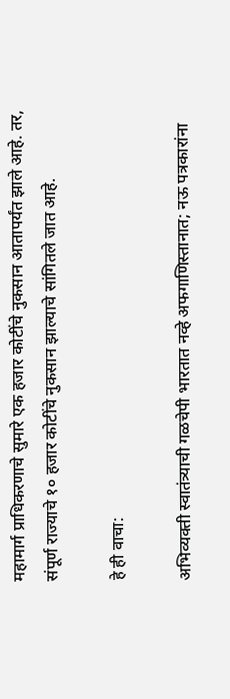महामार्ग प्राधिकरणाचे सुमारे एक हजार कोटींचे नुकसान आतापर्यंत झाले आहे. तर, संपूर्ण राज्याचे १० हजार कोटींचे नुकसान झाल्याचे सांगितले जात आहे.

हे ही वाचा:

अभिव्यक्ती स्वातंत्र्याची गळचेपी भारतात नव्हे अफगाणिस्तानात; नऊ पत्रकारांना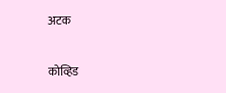अटक

कोव्हिड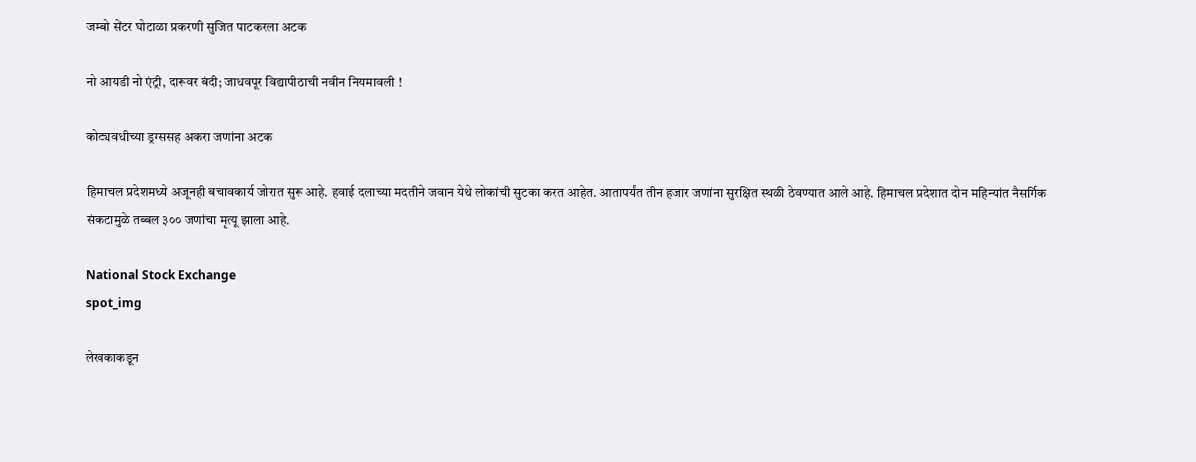जम्बो सेंटर घोटाळा प्रकरणी सुजित पाटकरला अटक

नो आयडी नो एंट्री, दारूवर बंदी; जाधवपूर विद्यापीठाची नवीन नियमावली !

कोट्यवधीच्या ड्रग्ससह अकरा जणांना अटक

हिमाचल प्रदेशमध्ये अजूनही बचावकार्य जोरात सुरू आहे. हवाई दलाच्या मदतीने जवान येथे लोकांची सुटका करत आहेत. आतापर्यंत तीन हजार जणांना सुरक्षित स्थळी ठेवण्यात आले आहे. हिमाचल प्रदेशात दोन महिन्यांत नैसर्गिक संकटामुळे तब्बल ३०० जणांचा मृत्यू झाला आहे.

National Stock Exchange
spot_img

लेखकाकडून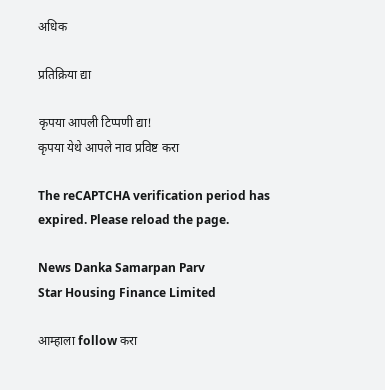अधिक

प्रतिक्रिया द्या

कृपया आपली टिप्पणी द्या!
कृपया येथे आपले नाव प्रविष्ट करा

The reCAPTCHA verification period has expired. Please reload the page.

News Danka Samarpan Parv
Star Housing Finance Limited

आम्हाला follow करा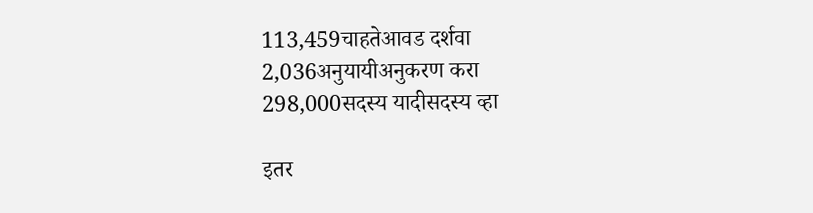113,459चाहतेआवड दर्शवा
2,036अनुयायीअनुकरण करा
298,000सदस्य यादीसदस्य व्हा

इतर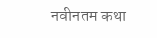नवीनतम कथा